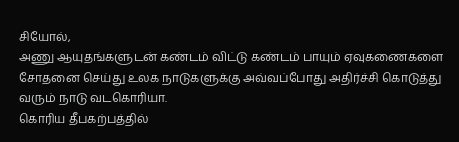சியோல்,
அணு ஆயுதங்களுடன் கண்டம் விட்டு கண்டம் பாயும் ஏவுகணைகளை சோதனை செய்து உலக நாடுகளுக்கு அவ்வப்போது அதிர்ச்சி கொடுத்து வரும் நாடு வடகொரியா.
கொரிய தீபகற்பத்தில்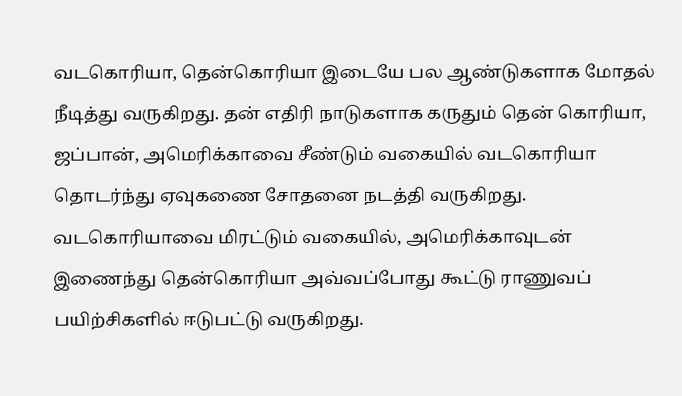வடகொரியா, தென்கொரியா இடையே பல ஆண்டுகளாக மோதல் நீடித்து வருகிறது. தன் எதிரி நாடுகளாக கருதும் தென் கொரியா, ஜப்பான், அமெரிக்காவை சீண்டும் வகையில் வடகொரியா தொடர்ந்து ஏவுகணை சோதனை நடத்தி வருகிறது.
வடகொரியாவை மிரட்டும் வகையில், அமெரிக்காவுடன் இணைந்து தென்கொரியா அவ்வப்போது கூட்டு ராணுவப் பயிற்சிகளில் ஈடுபட்டு வருகிறது.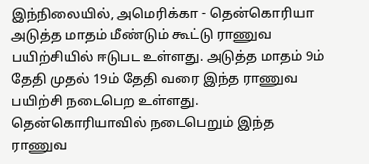இந்நிலையில், அமெரிக்கா - தென்கொரியா அடுத்த மாதம் மீண்டும் கூட்டு ராணுவ பயிற்சியில் ஈடுபட உள்ளது. அடுத்த மாதம் 9ம் தேதி முதல் 19ம் தேதி வரை இந்த ராணுவ பயிற்சி நடைபெற உள்ளது. தென்கொரியாவில் நடைபெறும் இந்த ராணுவ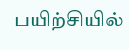பயிற்சியில்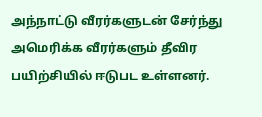அந்நாட்டு வீரர்களுடன் சேர்ந்து அமெரிக்க வீரர்களும் தீவிர பயிற்சியில் ஈடுபட உள்ளனர்.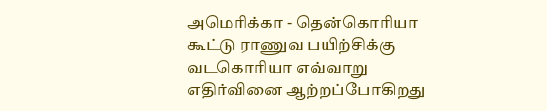அமெரிக்கா - தென்கொரியா கூட்டு ராணுவ பயிற்சிக்கு வடகொரியா எவ்வாறு எதிர்வினை ஆற்றப்போகிறது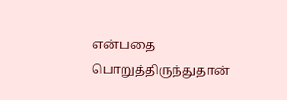என்பதை பொறுத்திருந்துதான்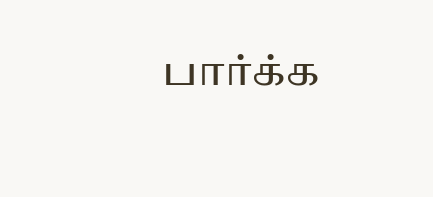பார்க்க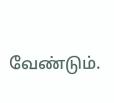வேண்டும்.